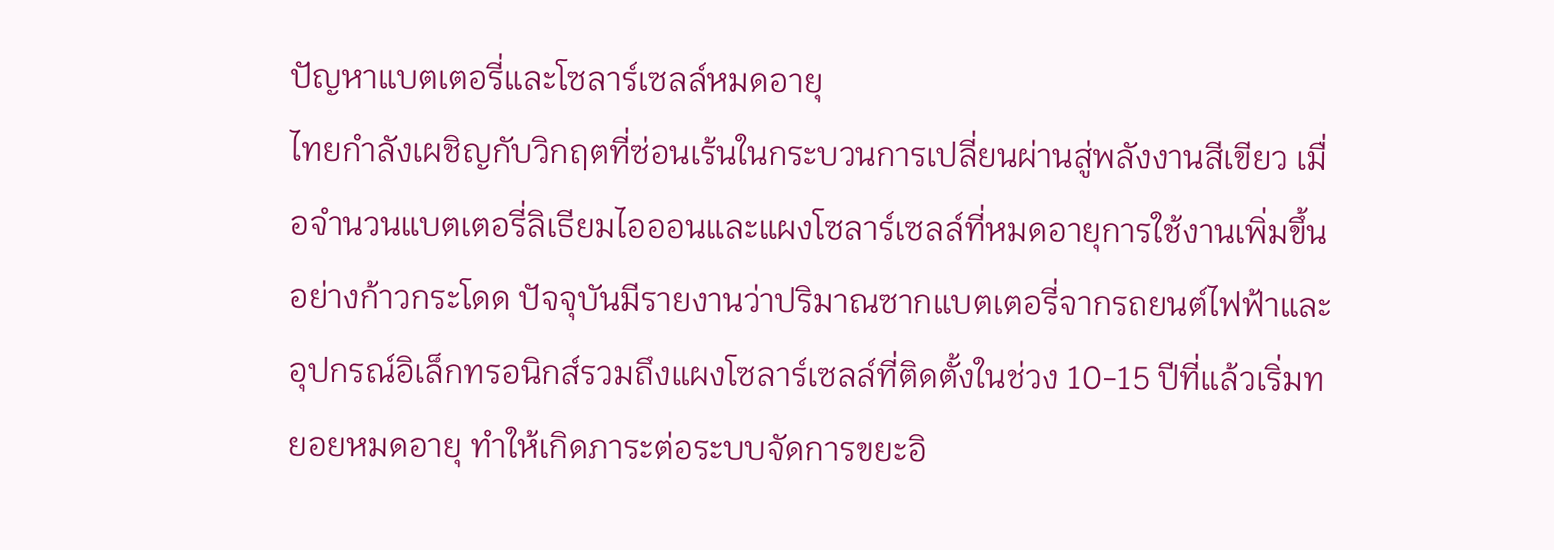ปัญหาแบตเตอรี่และโซลาร์เซลล์หมดอายุ
ไทยกำลังเผชิญกับวิกฤตที่ซ่อนเร้นในกระบวนการเปลี่ยนผ่านสู่พลังงานสีเขียว เมื่อจำนวนแบตเตอรี่ลิเธียมไอออนและแผงโซลาร์เซลล์ที่หมดอายุการใช้งานเพิ่มขึ้นอย่างก้าวกระโดด ปัจจุบันมีรายงานว่าปริมาณซากแบตเตอรี่จากรถยนต์ไฟฟ้าและอุปกรณ์อิเล็กทรอนิกส์รวมถึงแผงโซลาร์เซลล์ที่ติดตั้งในช่วง 10-15 ปีที่แล้วเริ่มทยอยหมดอายุ ทำให้เกิดภาระต่อระบบจัดการขยะอิ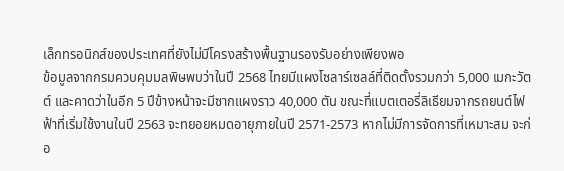เล็กทรอนิกส์ของประเทศที่ยังไม่มีโครงสร้างพื้นฐานรองรับอย่างเพียงพอ
ข้อมูลจากกรมควบคุมมลพิษพบว่าในปี 2568 ไทยมีแผงโซลาร์เซลล์ที่ติดตั้งรวมกว่า 5,000 เมกะวัตต์ และคาดว่าในอีก 5 ปีข้างหน้าจะมีซากแผงราว 40,000 ตัน ขณะที่แบตเตอรี่ลิเธียมจากรถยนต์ไฟฟ้าที่เริ่มใช้งานในปี 2563 จะทยอยหมดอายุภายในปี 2571-2573 หากไม่มีการจัดการที่เหมาะสม จะก่อ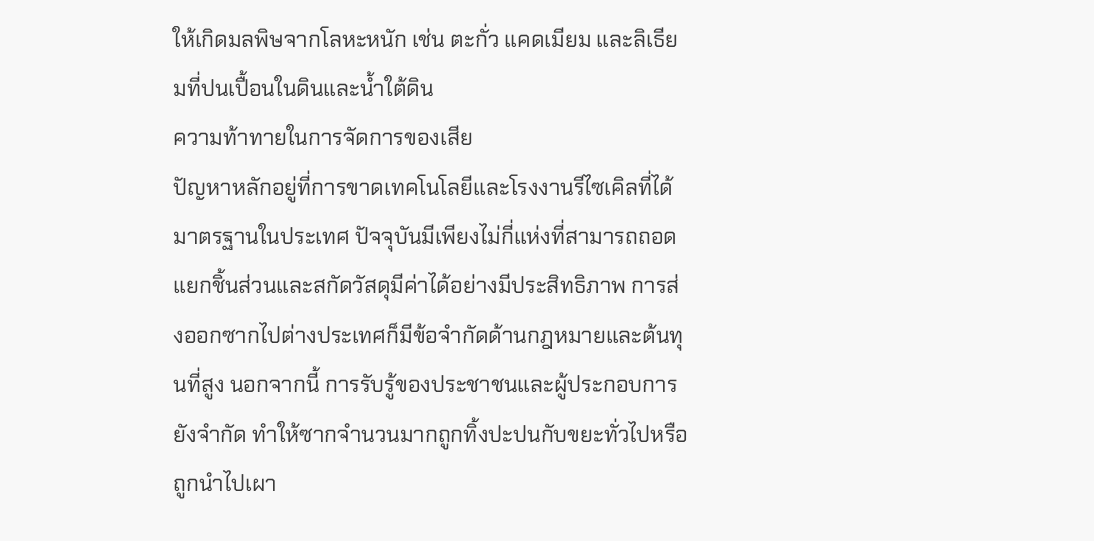ให้เกิดมลพิษจากโลหะหนัก เช่น ตะกั่ว แคดเมียม และลิเธียมที่ปนเปื้อนในดินและน้ำใต้ดิน
ความท้าทายในการจัดการของเสีย
ปัญหาหลักอยู่ที่การขาดเทคโนโลยีและโรงงานรีไซเคิลที่ได้มาตรฐานในประเทศ ปัจจุบันมีเพียงไม่กี่แห่งที่สามารถถอดแยกชิ้นส่วนและสกัดวัสดุมีค่าได้อย่างมีประสิทธิภาพ การส่งออกซากไปต่างประเทศก็มีข้อจำกัดด้านกฎหมายและต้นทุนที่สูง นอกจากนี้ การรับรู้ของประชาชนและผู้ประกอบการยังจำกัด ทำให้ซากจำนวนมากถูกทิ้งปะปนกับขยะทั่วไปหรือถูกนำไปเผา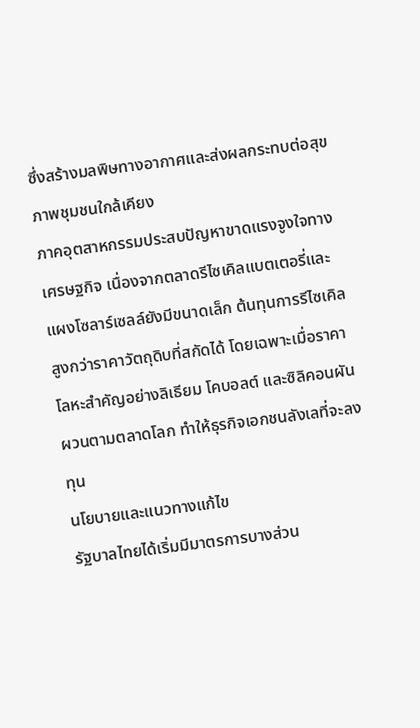ซึ่งสร้างมลพิษทางอากาศและส่งผลกระทบต่อสุขภาพชุมชนใกล้เคียง
ภาคอุตสาหกรรมประสบปัญหาขาดแรงจูงใจทางเศรษฐกิจ เนื่องจากตลาดรีไซเคิลแบตเตอรี่และแผงโซลาร์เซลล์ยังมีขนาดเล็ก ต้นทุนการรีไซเคิลสูงกว่าราคาวัตถุดิบที่สกัดได้ โดยเฉพาะเมื่อราคาโลหะสำคัญอย่างลิเธียม โคบอลต์ และซิลิคอนผันผวนตามตลาดโลก ทำให้ธุรกิจเอกชนลังเลที่จะลงทุน
นโยบายและแนวทางแก้ไข
รัฐบาลไทยได้เริ่มมีมาตรการบางส่วน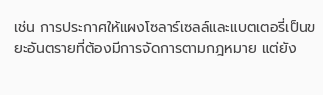เช่น การประกาศให้แผงโซลาร์เซลล์และแบตเตอรี่เป็นขยะอันตรายที่ต้องมีการจัดการตามกฎหมาย แต่ยัง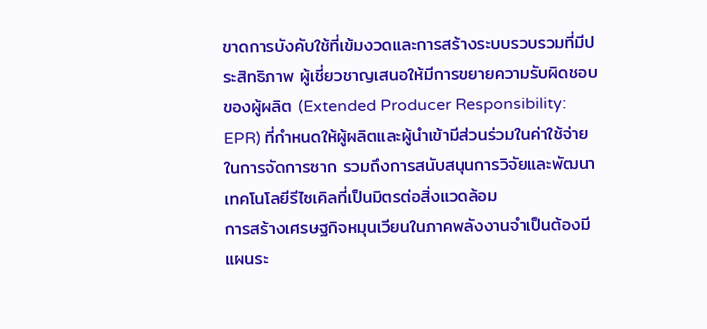ขาดการบังคับใช้ที่เข้มงวดและการสร้างระบบรวบรวมที่มีประสิทธิภาพ ผู้เชี่ยวชาญเสนอให้มีการขยายความรับผิดชอบของผู้ผลิต (Extended Producer Responsibility: EPR) ที่กำหนดให้ผู้ผลิตและผู้นำเข้ามีส่วนร่วมในค่าใช้จ่ายในการจัดการซาก รวมถึงการสนับสนุนการวิจัยและพัฒนาเทคโนโลยีรีไซเคิลที่เป็นมิตรต่อสิ่งแวดล้อม
การสร้างเศรษฐกิจหมุนเวียนในภาคพลังงานจำเป็นต้องมีแผนระ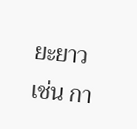ยะยาว เช่น กา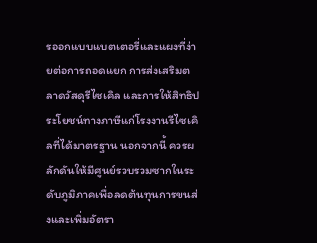รออกแบบแบตเตอรี่และแผงที่ง่ายต่อการถอดแยก การส่งเสริมตลาดวัสดุรีไซเคิล และการให้สิทธิประโยชน์ทางภาษีแก่โรงงานรีไซเคิลที่ได้มาตรฐาน นอกจากนี้ ควรผลักดันให้มีศูนย์รวบรวมซากในระดับภูมิภาคเพื่อลดต้นทุนการขนส่งและเพิ่มอัตรา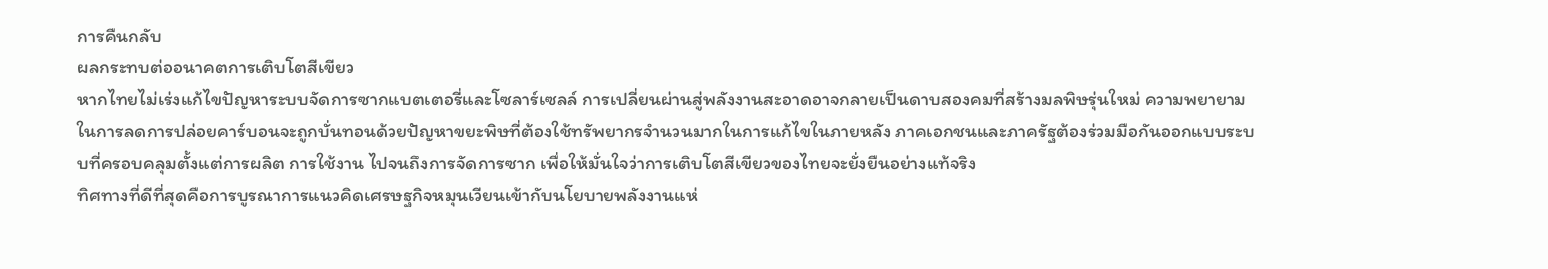การคืนกลับ
ผลกระทบต่ออนาคตการเติบโตสีเขียว
หากไทยไม่เร่งแก้ไขปัญหาระบบจัดการซากแบตเตอรี่และโซลาร์เซลล์ การเปลี่ยนผ่านสู่พลังงานสะอาดอาจกลายเป็นดาบสองคมที่สร้างมลพิษรุ่นใหม่ ความพยายามในการลดการปล่อยคาร์บอนจะถูกบั่นทอนด้วยปัญหาขยะพิษที่ต้องใช้ทรัพยากรจำนวนมากในการแก้ไขในภายหลัง ภาคเอกชนและภาครัฐต้องร่วมมือกันออกแบบระบบที่ครอบคลุมตั้งแต่การผลิต การใช้งาน ไปจนถึงการจัดการซาก เพื่อให้มั่นใจว่าการเติบโตสีเขียวของไทยจะยั่งยืนอย่างแท้จริง
ทิศทางที่ดีที่สุดคือการบูรณาการแนวคิดเศรษฐกิจหมุนเวียนเข้ากับนโยบายพลังงานแห่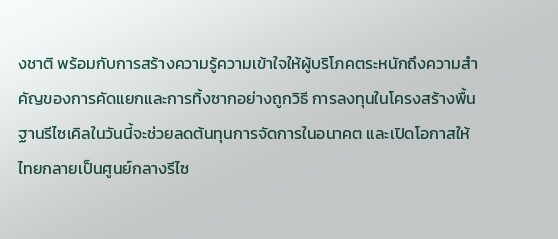งชาติ พร้อมกับการสร้างความรู้ความเข้าใจให้ผู้บริโภคตระหนักถึงความสำคัญของการคัดแยกและการทิ้งซากอย่างถูกวิธี การลงทุนในโครงสร้างพื้นฐานรีไซเคิลในวันนี้จะช่วยลดต้นทุนการจัดการในอนาคต และเปิดโอกาสให้ไทยกลายเป็นศูนย์กลางรีไซ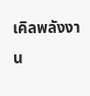เคิลพลังงาน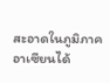สะอาดในภูมิภาคอาเซียนได้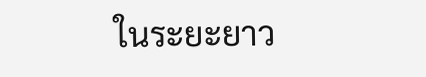ในระยะยาว